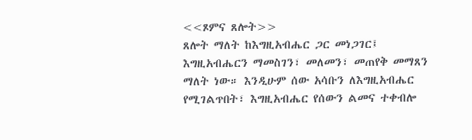<<ጾምና ጸሎት>>
ጸሎት ማለት ከእግዚአብሔር ጋር መነጋገር፤ እግዚአብሔርን ማመስገን፣ መለመን፣ መጠየቅ መማጸን ማለት ነው። እንዲሁም ሰው አሳቡን ለእግዚአብሔር የሚገልጥበት፣ እግዚአብሔር የሰውን ልመና ተቀብሎ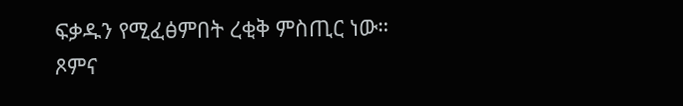ፍቃዱን የሚፈፅምበት ረቂቅ ምስጢር ነው። ጾምና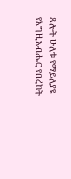ጸሎት ሁለቱ የማይለያዩ የእግዚአብሔር የበረከት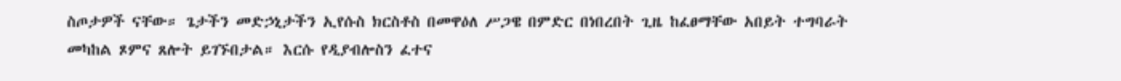ስጦታዎች ናቸው። ጌታችን መድኃኒታችን ኢየሱስ ክርስቶስ በመዋዕለ ሥጋዌ በምድር በነበረበት ጊዜ ከፈፀማቸው አበይት ተግባራት መካከል ጾምና ጸሎት ይገኙበታል። እርሱ የዲያብሎስን ፈተና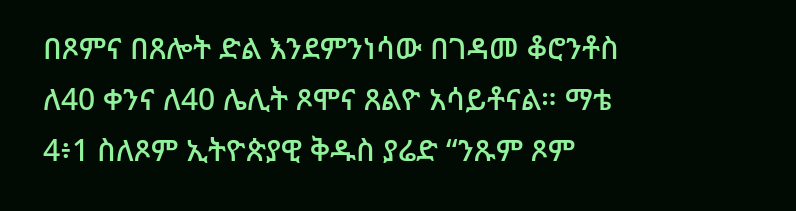በጾምና በጸሎት ድል እንደምንነሳው በገዳመ ቆሮንቶስ ለ40 ቀንና ለ40 ሌሊት ጾሞና ጸልዮ አሳይቶናል። ማቴ 4፥1 ስለጾም ኢትዮጵያዊ ቅዱስ ያሬድ “ንጹም ጾም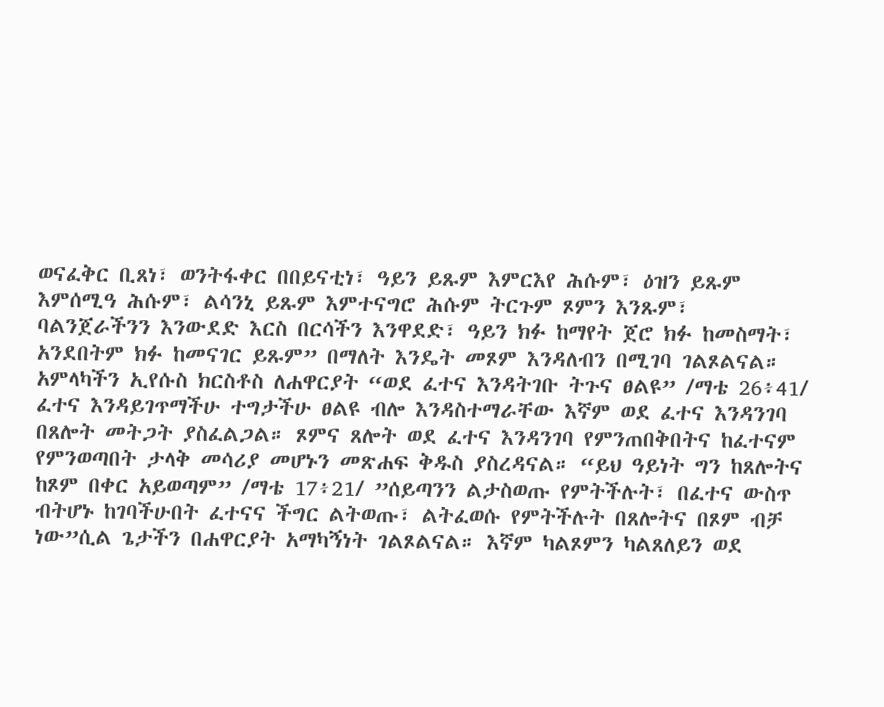ወናፈቅር ቢጸነ፣ ወንትፋቀር በበይናቲነ፣ ዓይን ይጹም እምርእየ ሕሱም፣ ዕዝን ይጹም እምሰሚዓ ሕሱም፣ ልሳንኒ ይጹም እምተናግሮ ሕሱም ትርጉም ጾምን እንጹም፣ ባልንጀራችንን እንውደድ እርስ በርሳችን እንዋደድ፣ ዓይን ክፉ ከማየት ጀሮ ክፉ ከመስማት፣ አንደበትም ክፉ ከመናገር ይጹም” በማለት እንዴት መጾም እንዳለብን በሚገባ ገልጾልናል።
አምላካችን ኢየሱስ ክርስቶስ ለሐዋርያት “ወደ ፈተና እንዳትገቡ ትጉና ፀልዩ” /ማቴ 26፥41/ ፈተና እንዳይገጥማችሁ ተግታችሁ ፀልዩ ብሎ እንዳስተማራቸው እኛም ወደ ፈተና እንዳንገባ በጸሎት መትጋት ያስፈልጋል። ጾምና ጸሎት ወደ ፈተና እንዳንገባ የምንጠበቅበትና ከፈተናም የምንወጣበት ታላቅ መሳሪያ መሆኑን መጽሐፍ ቅዱስ ያስረዳናል። “ይህ ዓይነት ግን ከጸሎትና ከጾም በቀር አይወጣም” /ማቴ 17፥21/ ”ሰይጣንን ልታስወጡ የምትችሉት፣ በፈተና ውስጥ ብትሆኑ ከገባችሁበት ፈተናና ችግር ልትወጡ፣ ልትፈወሱ የምትችሉት በጸሎትና በጾም ብቻ ነው”ሲል ጌታችን በሐዋርያት አማካኝነት ገልጾልናል። እኛም ካልጾምን ካልጸለይን ወደ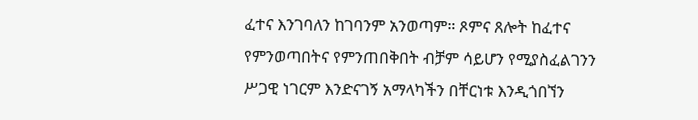ፈተና እንገባለን ከገባንም አንወጣም። ጾምና ጸሎት ከፈተና የምንወጣበትና የምንጠበቅበት ብቻም ሳይሆን የሚያስፈልገንን ሥጋዊ ነገርም እንድናገኝ አማላካችን በቸርነቱ እንዲጎበኘን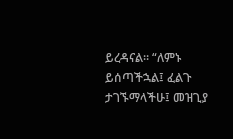ይረዳናል። “ለምኑ ይሰጣችኋል፤ ፈልጉ ታገኙማላችሁ፤ መዝጊያ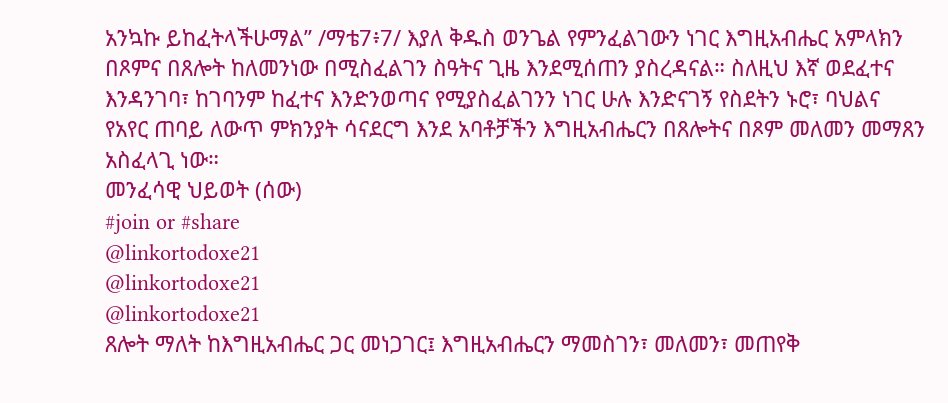አንኳኩ ይከፈትላችሁማል” /ማቴ7፥7/ እያለ ቅዱስ ወንጌል የምንፈልገውን ነገር እግዚአብሔር አምላክን በጾምና በጸሎት ከለመንነው በሚስፈልገን ስዓትና ጊዜ እንደሚሰጠን ያስረዳናል። ስለዚህ እኛ ወደፈተና እንዳንገባ፣ ከገባንም ከፈተና እንድንወጣና የሚያስፈልገንን ነገር ሁሉ እንድናገኝ የስደትን ኑሮ፣ ባህልና የአየር ጠባይ ለውጥ ምክንያት ሳናደርግ እንደ አባቶቻችን እግዚአብሔርን በጸሎትና በጾም መለመን መማጸን አስፈላጊ ነው።
መንፈሳዊ ህይወት (ሰው)
#join or #share
@linkortodoxe21
@linkortodoxe21
@linkortodoxe21
ጸሎት ማለት ከእግዚአብሔር ጋር መነጋገር፤ እግዚአብሔርን ማመስገን፣ መለመን፣ መጠየቅ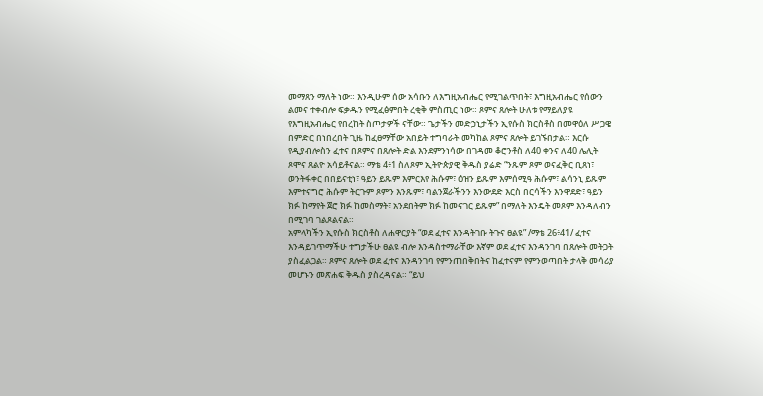መማጸን ማለት ነው። እንዲሁም ሰው አሳቡን ለእግዚአብሔር የሚገልጥበት፣ እግዚአብሔር የሰውን ልመና ተቀብሎ ፍቃዱን የሚፈፅምበት ረቂቅ ምስጢር ነው። ጾምና ጸሎት ሁለቱ የማይለያዩ የእግዚአብሔር የበረከት ስጦታዎች ናቸው። ጌታችን መድኃኒታችን ኢየሱስ ክርስቶስ በመዋዕለ ሥጋዌ በምድር በነበረበት ጊዜ ከፈፀማቸው አበይት ተግባራት መካከል ጾምና ጸሎት ይገኙበታል። እርሱ የዲያብሎስን ፈተና በጾምና በጸሎት ድል እንደምንነሳው በገዳመ ቆሮንቶስ ለ40 ቀንና ለ40 ሌሊት ጾሞና ጸልዮ አሳይቶናል። ማቴ 4፥1 ስለጾም ኢትዮጵያዊ ቅዱስ ያሬድ “ንጹም ጾም ወናፈቅር ቢጸነ፣ ወንትፋቀር በበይናቲነ፣ ዓይን ይጹም እምርእየ ሕሱም፣ ዕዝን ይጹም እምሰሚዓ ሕሱም፣ ልሳንኒ ይጹም እምተናግሮ ሕሱም ትርጉም ጾምን እንጹም፣ ባልንጀራችንን እንውደድ እርስ በርሳችን እንዋደድ፣ ዓይን ክፉ ከማየት ጀሮ ክፉ ከመስማት፣ አንደበትም ክፉ ከመናገር ይጹም” በማለት እንዴት መጾም እንዳለብን በሚገባ ገልጾልናል።
አምላካችን ኢየሱስ ክርስቶስ ለሐዋርያት “ወደ ፈተና እንዳትገቡ ትጉና ፀልዩ” /ማቴ 26፥41/ ፈተና እንዳይገጥማችሁ ተግታችሁ ፀልዩ ብሎ እንዳስተማራቸው እኛም ወደ ፈተና እንዳንገባ በጸሎት መትጋት ያስፈልጋል። ጾምና ጸሎት ወደ ፈተና እንዳንገባ የምንጠበቅበትና ከፈተናም የምንወጣበት ታላቅ መሳሪያ መሆኑን መጽሐፍ ቅዱስ ያስረዳናል። “ይህ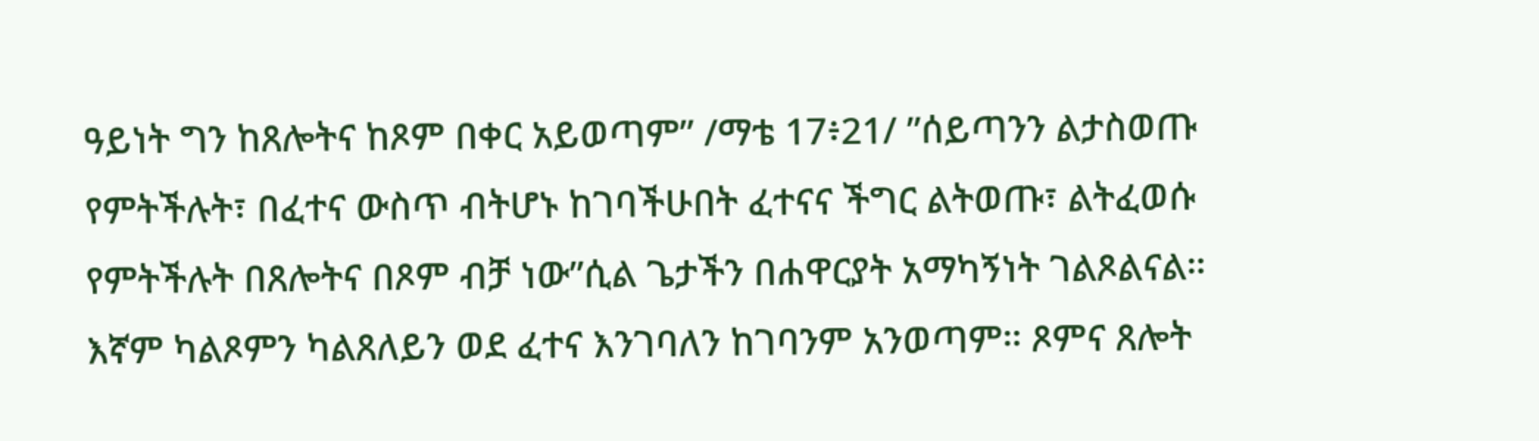ዓይነት ግን ከጸሎትና ከጾም በቀር አይወጣም” /ማቴ 17፥21/ ”ሰይጣንን ልታስወጡ የምትችሉት፣ በፈተና ውስጥ ብትሆኑ ከገባችሁበት ፈተናና ችግር ልትወጡ፣ ልትፈወሱ የምትችሉት በጸሎትና በጾም ብቻ ነው”ሲል ጌታችን በሐዋርያት አማካኝነት ገልጾልናል። እኛም ካልጾምን ካልጸለይን ወደ ፈተና እንገባለን ከገባንም አንወጣም። ጾምና ጸሎት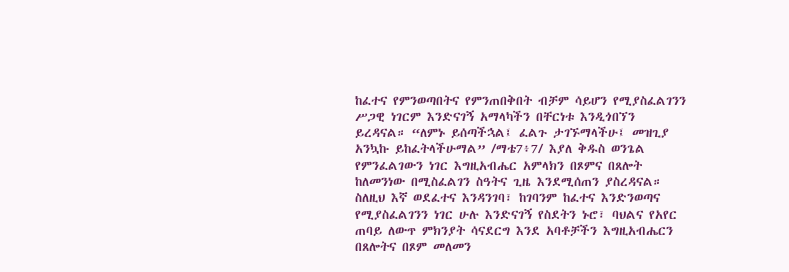ከፈተና የምንወጣበትና የምንጠበቅበት ብቻም ሳይሆን የሚያስፈልገንን ሥጋዊ ነገርም እንድናገኝ አማላካችን በቸርነቱ እንዲጎበኘን ይረዳናል። “ለምኑ ይሰጣችኋል፤ ፈልጉ ታገኙማላችሁ፤ መዝጊያ አንኳኩ ይከፈትላችሁማል” /ማቴ7፥7/ እያለ ቅዱስ ወንጌል የምንፈልገውን ነገር እግዚአብሔር አምላክን በጾምና በጸሎት ከለመንነው በሚስፈልገን ስዓትና ጊዜ እንደሚሰጠን ያስረዳናል። ስለዚህ እኛ ወደፈተና እንዳንገባ፣ ከገባንም ከፈተና እንድንወጣና የሚያስፈልገንን ነገር ሁሉ እንድናገኝ የስደትን ኑሮ፣ ባህልና የአየር ጠባይ ለውጥ ምክንያት ሳናደርግ እንደ አባቶቻችን እግዚአብሔርን በጸሎትና በጾም መለመን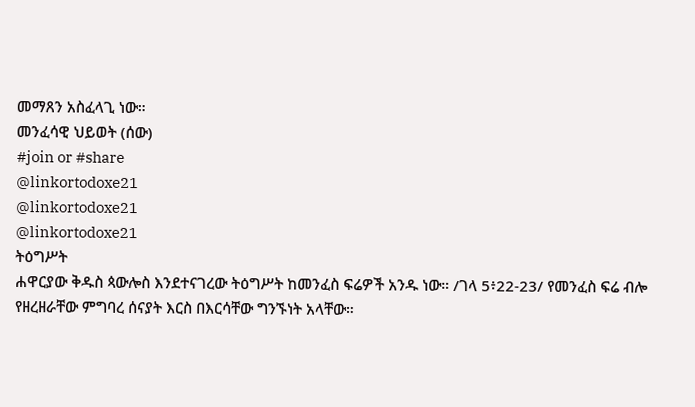መማጸን አስፈላጊ ነው።
መንፈሳዊ ህይወት (ሰው)
#join or #share
@linkortodoxe21
@linkortodoxe21
@linkortodoxe21
ትዕግሥት
ሐዋርያው ቅዱስ ጳውሎስ እንደተናገረው ትዕግሥት ከመንፈስ ፍሬዎች አንዱ ነው። /ገላ 5፥22-23/ የመንፈስ ፍሬ ብሎ የዘረዘራቸው ምግባረ ሰናያት እርስ በእርሳቸው ግንኙነት አላቸው።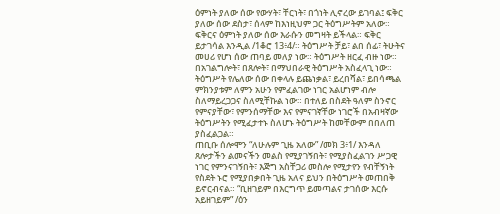ዕምነት ያለው ሰው የውሃት፣ ቸርነት፣ በጎነት ሊኖረው ይገባል፤ ፍቅር ያለው ሰው ደስታ፣ ሰላም ከእነዚህም ጋር ትዕግሥትም አለው። ፍቅርና ዕምነት ያለው ሰው እራሱን መግዛት ይችላል። ፍቅር ይታገሳል እንዲል /1ቆሮ 13፥4/። ትዕግሥት ቻይ፣ ልበ ሰፊ፣ ትሁትና መሀሪ የሆነ ሰው ጠባይ መለያ ነው። ትዕግሥት ዘርፈ ብዙ ነው። በአገልግሎት፣ በጸሎት፣ በማህበራዊ ትዕግሥት አስፈላጊ ነው። ትዕግሥት የሌለው ሰው በቀላሉ ይጨነቃል፣ ይረበሻል፣ ይበሳጫል ምክንያቱም ለምን አሁን የምፈልገው ነገር አልሆነም ብሎ ስለማይረጋጋና ስለሚቸኩል ነው። በተለይ በስደት ዓለም ስንኖር የምናያቸው፣ የምንሰማቸው እና የምናገኛቸው ነገሮች በአብዛኛው ትዕግሥትን የሚፈታተኑ ስለሆኑ ትዕግሥት ከመቸውም በበለጠ ያስፈልጋል።
ጠቢቡ ሰሎሞን “ለሁሉም ጊዜ አለው” /መክ 3፥1/ እንዳለ ጸሎታችን ልመናችን መልስ የሚያገኝበት፣ የሚያስፈልገን ሥጋዊ ነገር የምንናገኝበት፣ እጅግ አስቸጋሪ መስሎ የሚታየን የብቸኝነት የስደት ኑሮ የሚያበቃበት ጊዜ አለና ይህን በትዕግሥት መጠበቅ ይኖርብናል። “ቢዘገይም በእርግጥ ይመጣልና ታገሰው እርሱ አይዘገይም” /ዕን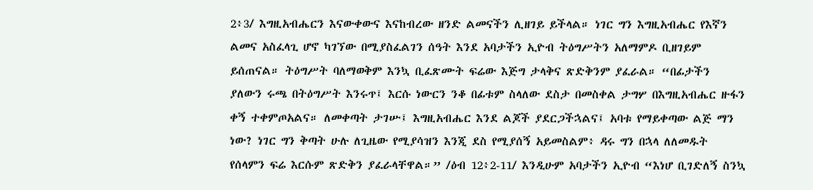2፥3/ እግዚአብሔርን እናውቀውና እናከብረው ዘንድ ልመናችን ሊዘገይ ይችላል። ነገር ግን እግዚአብሔር የእኛን ልመና አስፈላጊ ሆኖ ካገኘው በሚያስፈልገን ሰዓት እንደ አባታችን ኢዮብ ትዕግሥትን አለማምዶ ቢዘገይም ይሰጠናል። ትዕግሥት ባለማወቅም እንኳ ቢፈጽሙት ፍሬው እጅግ ታላቅና ጽድቅንም ያፈራል። “በፊታችን ያለውን ሩጫ በትዕግሥት እንሩጥ፤ እርሱ ነውርን ንቆ በፊቱም ስላለው ደስታ በመስቀል ታግሦ በእግዚአብሔር ዙፋን ቀኝ ተቀምጦአልና። ለመቀጣት ታገሡ፤ እግዚአብሔር እንደ ልጆች ያደርጋችኋልና፤ አባቱ የማይቀጣው ልጅ ማን ነው? ነገር ግን ቅጣት ሁሉ ለጊዜው የሚያሳዝን እንጂ ደስ የሚያሰኝ አይመስልም፥ ዳሩ ግን በኋላ ለለመዱት የሰላምን ፍሬ እርሱም ጽድቅን ያፈራላቸዋል።” /ዕብ 12፥2-11/ እንዲሁም አባታችን ኢዮብ “እነሆ ቢገድለኝ ስንኳ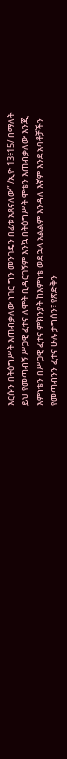እርሱን በትዕግሥት እጠብቃለው ነገር ግን መንገዴን በፊቱ አጸናለው” /ኢዮ 13፥15/ በማለት ይህ የመጣብኝ ሥጋዊ ፈተና ለሞት ቢዳርገኝም እንኳ በትዕግሥት ሞቴን እጠብቃለው እንጂ እምነቴን በሥጋዊ ፈተና ምክንያት ከእምነቴ ወደ ኋላ አልልም እንዳለ እኛም እንደ አባቶቻችን የመጣብንን ፈተና ሁሉ ታግሰን፣ የጽድቅን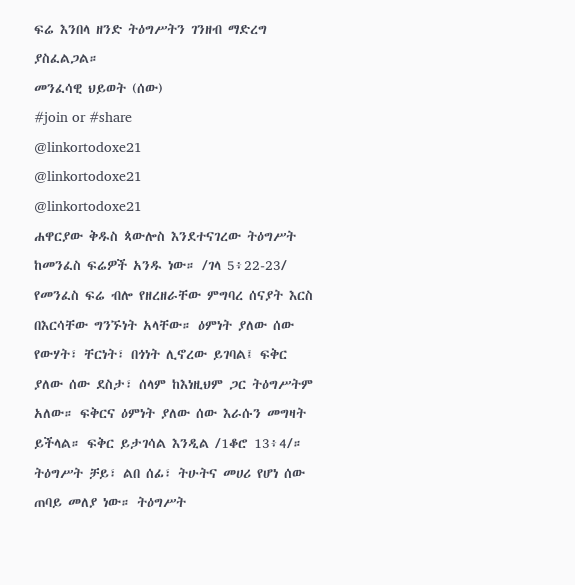ፍሬ እንበላ ዘንድ ትዕግሥትን ገንዘብ ማድረግ ያስፈልጋል።
መንፈሳዊ ህይወት (ሰው)
#join or #share
@linkortodoxe21
@linkortodoxe21
@linkortodoxe21
ሐዋርያው ቅዱስ ጳውሎስ እንደተናገረው ትዕግሥት ከመንፈስ ፍሬዎች አንዱ ነው። /ገላ 5፥22-23/ የመንፈስ ፍሬ ብሎ የዘረዘራቸው ምግባረ ሰናያት እርስ በእርሳቸው ግንኙነት አላቸው። ዕምነት ያለው ሰው የውሃት፣ ቸርነት፣ በጎነት ሊኖረው ይገባል፤ ፍቅር ያለው ሰው ደስታ፣ ሰላም ከእነዚህም ጋር ትዕግሥትም አለው። ፍቅርና ዕምነት ያለው ሰው እራሱን መግዛት ይችላል። ፍቅር ይታገሳል እንዲል /1ቆሮ 13፥4/። ትዕግሥት ቻይ፣ ልበ ሰፊ፣ ትሁትና መሀሪ የሆነ ሰው ጠባይ መለያ ነው። ትዕግሥት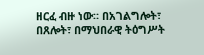ዘርፈ ብዙ ነው። በአገልግሎት፣ በጸሎት፣ በማህበራዊ ትዕግሥት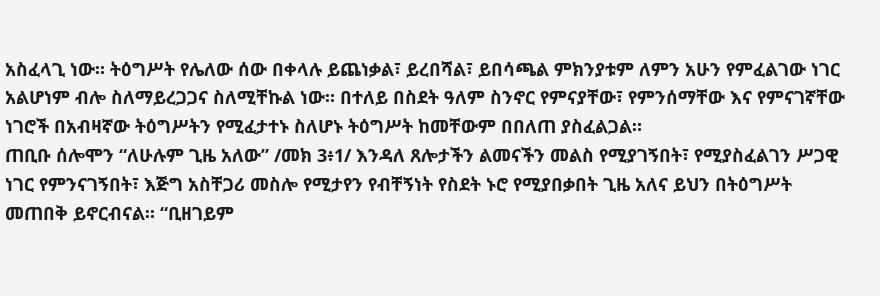አስፈላጊ ነው። ትዕግሥት የሌለው ሰው በቀላሉ ይጨነቃል፣ ይረበሻል፣ ይበሳጫል ምክንያቱም ለምን አሁን የምፈልገው ነገር አልሆነም ብሎ ስለማይረጋጋና ስለሚቸኩል ነው። በተለይ በስደት ዓለም ስንኖር የምናያቸው፣ የምንሰማቸው እና የምናገኛቸው ነገሮች በአብዛኛው ትዕግሥትን የሚፈታተኑ ስለሆኑ ትዕግሥት ከመቸውም በበለጠ ያስፈልጋል።
ጠቢቡ ሰሎሞን “ለሁሉም ጊዜ አለው” /መክ 3፥1/ እንዳለ ጸሎታችን ልመናችን መልስ የሚያገኝበት፣ የሚያስፈልገን ሥጋዊ ነገር የምንናገኝበት፣ እጅግ አስቸጋሪ መስሎ የሚታየን የብቸኝነት የስደት ኑሮ የሚያበቃበት ጊዜ አለና ይህን በትዕግሥት መጠበቅ ይኖርብናል። “ቢዘገይም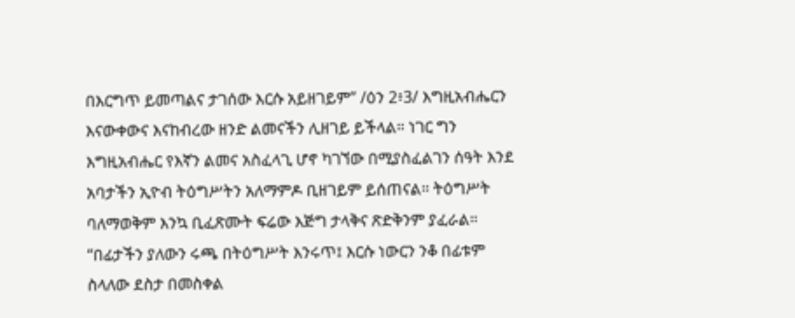በእርግጥ ይመጣልና ታገሰው እርሱ አይዘገይም” /ዕን 2፥3/ እግዚአብሔርን እናውቀውና እናከብረው ዘንድ ልመናችን ሊዘገይ ይችላል። ነገር ግን እግዚአብሔር የእኛን ልመና አስፈላጊ ሆኖ ካገኘው በሚያስፈልገን ሰዓት እንደ አባታችን ኢዮብ ትዕግሥትን አለማምዶ ቢዘገይም ይሰጠናል። ትዕግሥት ባለማወቅም እንኳ ቢፈጽሙት ፍሬው እጅግ ታላቅና ጽድቅንም ያፈራል። “በፊታችን ያለውን ሩጫ በትዕግሥት እንሩጥ፤ እርሱ ነውርን ንቆ በፊቱም ስላለው ደስታ በመስቀል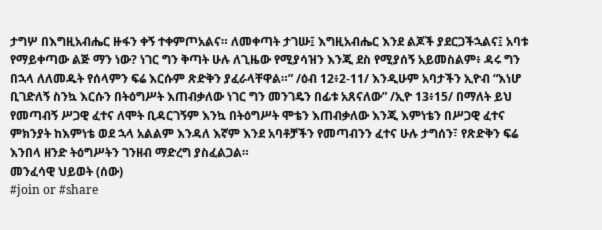ታግሦ በእግዚአብሔር ዙፋን ቀኝ ተቀምጦአልና። ለመቀጣት ታገሡ፤ እግዚአብሔር እንደ ልጆች ያደርጋችኋልና፤ አባቱ የማይቀጣው ልጅ ማን ነው? ነገር ግን ቅጣት ሁሉ ለጊዜው የሚያሳዝን እንጂ ደስ የሚያሰኝ አይመስልም፥ ዳሩ ግን በኋላ ለለመዱት የሰላምን ፍሬ እርሱም ጽድቅን ያፈራላቸዋል።” /ዕብ 12፥2-11/ እንዲሁም አባታችን ኢዮብ “እነሆ ቢገድለኝ ስንኳ እርሱን በትዕግሥት እጠብቃለው ነገር ግን መንገዴን በፊቱ አጸናለው” /ኢዮ 13፥15/ በማለት ይህ የመጣብኝ ሥጋዊ ፈተና ለሞት ቢዳርገኝም እንኳ በትዕግሥት ሞቴን እጠብቃለው እንጂ እምነቴን በሥጋዊ ፈተና ምክንያት ከእምነቴ ወደ ኋላ አልልም እንዳለ እኛም እንደ አባቶቻችን የመጣብንን ፈተና ሁሉ ታግሰን፣ የጽድቅን ፍሬ እንበላ ዘንድ ትዕግሥትን ገንዘብ ማድረግ ያስፈልጋል።
መንፈሳዊ ህይወት (ሰው)
#join or #share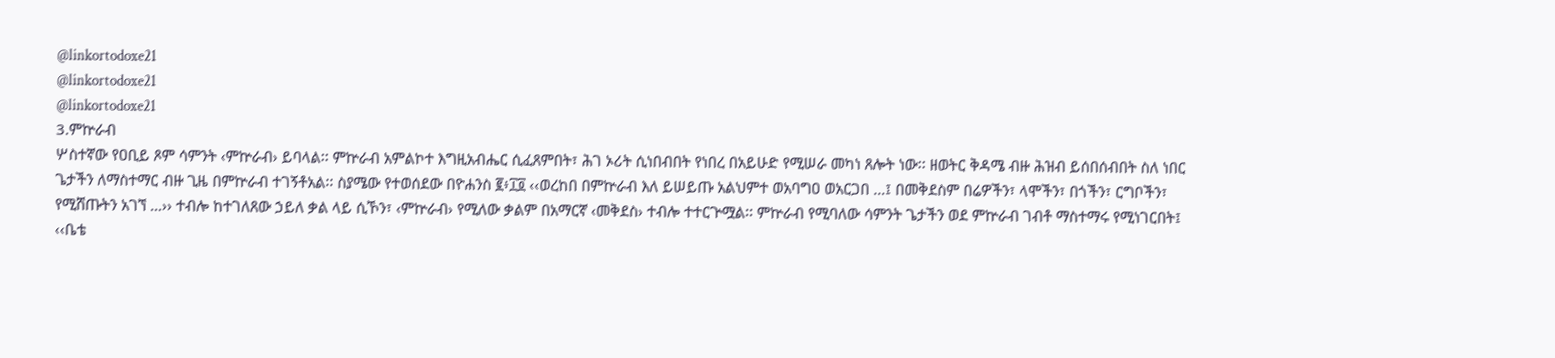@linkortodoxe21
@linkortodoxe21
@linkortodoxe21
3.ምኵራብ
ሦስተኛው የዐቢይ ጾም ሳምንት ‹ምኵራብ› ይባላል፡፡ ምኵራብ አምልኮተ እግዚአብሔር ሲፈጸምበት፣ ሕገ ኦሪት ሲነበብበት የነበረ በአይሁድ የሚሠራ መካነ ጸሎት ነው፡፡ ዘወትር ቅዳሜ ብዙ ሕዝብ ይሰበሰብበት ስለ ነበር ጌታችን ለማስተማር ብዙ ጊዜ በምኵራብ ተገኝቶአል፡፡ ስያሜው የተወሰደው በዮሐንስ ፪፥፲፬ ‹‹ወረከበ በምኵራብ እለ ይሠይጡ አልህምተ ወአባግዐ ወአርጋበ …፤ በመቅደስም በሬዎችን፣ ላሞችን፣ በጎችን፣ ርግቦችን፣ የሚሸጡትን አገኘ …›› ተብሎ ከተገለጸው ኃይለ ቃል ላይ ሲኾን፣ ‹ምኵራብ› የሚለው ቃልም በአማርኛ ‹መቅደስ› ተብሎ ተተርጕሟል፡፡ ምኵራብ የሚባለው ሳምንት ጌታችን ወደ ምኵራብ ገብቶ ማስተማሩ የሚነገርበት፤ ‹‹ቤቴ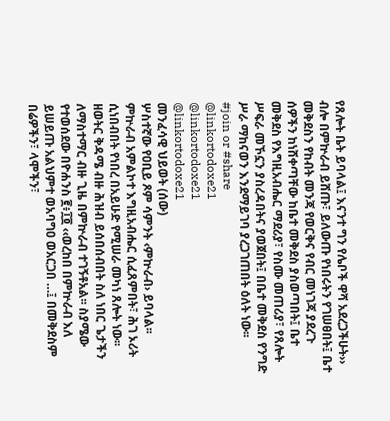የጸሎት ቤት ይባላል፤ እናንተ ግን የሌቦች ዋሻ አደረጋችሁት›› ብሎ በምኵራብ ይሸጡ፣ ይለውጡ የነበሩትን የገሠፀበት፤ ቤተ መቅደስን የከብት መንጃ የወርቅና የብር መነገጃ ያደረጉ ሰዎችን ከነሸቀጣቸው ከቤተ መቅደስ ያስወጣበት፤ ቤተ መቅደስ የእግዚአብሔር ማደሪያ፣ የስሙ መጠሪያ፣ የጸሎት ሥፍራ መኾኗን ያስረዳበትና ያወጀበት፤ በቤተ መቅደስ የንግድ ሥራ ማከናወን እንደማይገባ ያረጋገጠበት ዕለት ነው፡፡
#join or #share
@linkortodoxe21
@linkortodoxe21
@linkortodoxe21
መንፈሳዊ ህይወት (ሰው)
ሦስተኛው የዐቢይ ጾም ሳምንት ‹ምኵራብ› ይባላል፡፡ ምኵራብ አምልኮተ እግዚአብሔር ሲፈጸምበት፣ ሕገ ኦሪት ሲነበብበት የነበረ በአይሁድ የሚሠራ መካነ ጸሎት ነው፡፡ ዘወትር ቅዳሜ ብዙ ሕዝብ ይሰበሰብበት ስለ ነበር ጌታችን ለማስተማር ብዙ ጊዜ በምኵራብ ተገኝቶአል፡፡ ስያሜው የተወሰደው በዮሐንስ ፪፥፲፬ ‹‹ወረከበ በምኵራብ እለ ይሠይጡ አልህምተ ወአባግዐ ወአርጋበ …፤ በመቅደስም በሬዎችን፣ ላሞችን፣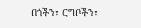በጎችን፣ ርግቦችን፣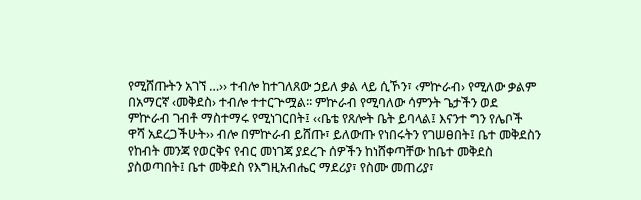የሚሸጡትን አገኘ …›› ተብሎ ከተገለጸው ኃይለ ቃል ላይ ሲኾን፣ ‹ምኵራብ› የሚለው ቃልም በአማርኛ ‹መቅደስ› ተብሎ ተተርጕሟል፡፡ ምኵራብ የሚባለው ሳምንት ጌታችን ወደ ምኵራብ ገብቶ ማስተማሩ የሚነገርበት፤ ‹‹ቤቴ የጸሎት ቤት ይባላል፤ እናንተ ግን የሌቦች ዋሻ አደረጋችሁት›› ብሎ በምኵራብ ይሸጡ፣ ይለውጡ የነበሩትን የገሠፀበት፤ ቤተ መቅደስን የከብት መንጃ የወርቅና የብር መነገጃ ያደረጉ ሰዎችን ከነሸቀጣቸው ከቤተ መቅደስ ያስወጣበት፤ ቤተ መቅደስ የእግዚአብሔር ማደሪያ፣ የስሙ መጠሪያ፣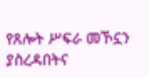የጸሎት ሥፍራ መኾኗን ያስረዳበትና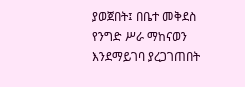ያወጀበት፤ በቤተ መቅደስ የንግድ ሥራ ማከናወን እንደማይገባ ያረጋገጠበት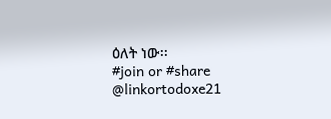ዕለት ነው፡፡
#join or #share
@linkortodoxe21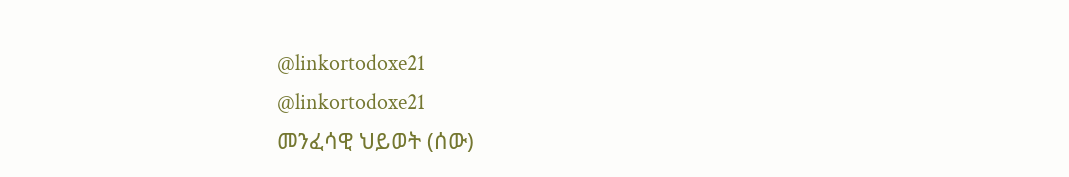@linkortodoxe21
@linkortodoxe21
መንፈሳዊ ህይወት (ሰው)